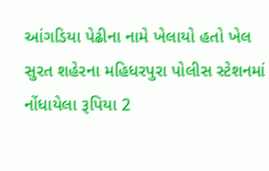આંગડિયા પેઢીના નામે ખેલાયો હતો ખેલ
સુરત શહેરના મહિધરપુરા પોલીસ સ્ટેશનમાં નોંધાયેલા રૂપિયા 2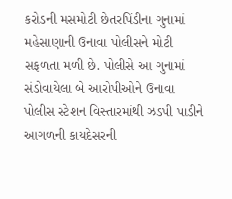કરોડની મસમોટી છેતરપિંડીના ગુનામાં મહેસાણાની ઉનાવા પોલીસને મોટી સફળતા મળી છે. પોલીસે આ ગુનામાં સંડોવાયેલા બે આરોપીઓને ઉનાવા પોલીસ સ્ટેશન વિસ્તારમાંથી ઝડપી પાડીને આગળની કાયદેસરની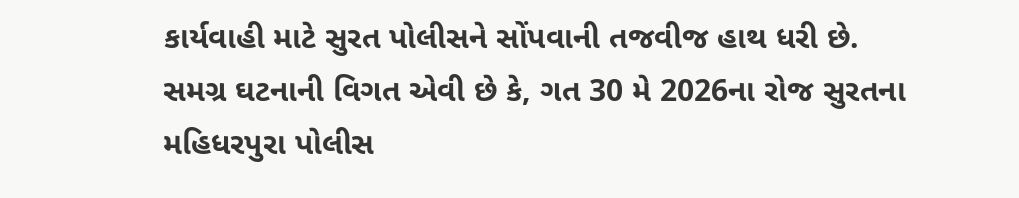કાર્યવાહી માટે સુરત પોલીસને સોંપવાની તજવીજ હાથ ધરી છે.
સમગ્ર ઘટનાની વિગત એવી છે કે, ગત 30 મે 2026ના રોજ સુરતના મહિધરપુરા પોલીસ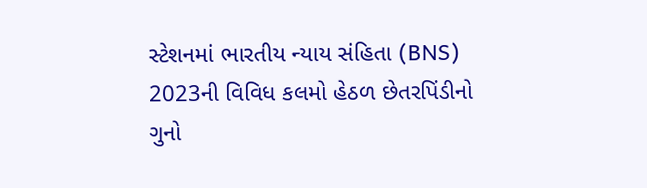સ્ટેશનમાં ભારતીય ન્યાય સંહિતા (BNS) 2023ની વિવિધ કલમો હેઠળ છેતરપિંડીનો ગુનો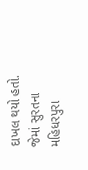દાખલ થયો હતો. જેમાં સુરતના મહિધરપુરા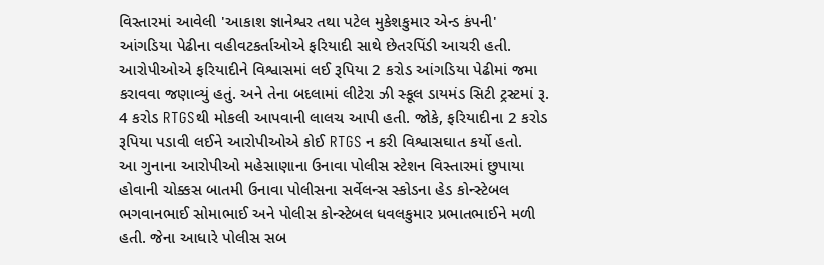વિસ્તારમાં આવેલી 'આકાશ જ્ઞાનેશ્વર તથા પટેલ મુકેશકુમાર એન્ડ કંપની' આંગડિયા પેઢીના વહીવટકર્તાઓએ ફરિયાદી સાથે છેતરપિંડી આચરી હતી. આરોપીઓએ ફરિયાદીને વિશ્વાસમાં લઈ રૂપિયા 2 કરોડ આંગડિયા પેઢીમાં જમા કરાવવા જણાવ્યું હતું. અને તેના બદલામાં લીટેરા ઝી સ્કૂલ ડાયમંડ સિટી ટ્રસ્ટમાં રૂ. 4 કરોડ RTGSથી મોકલી આપવાની લાલચ આપી હતી. જોકે, ફરિયાદીના 2 કરોડ રૂપિયા પડાવી લઈને આરોપીઓએ કોઈ RTGS ન કરી વિશ્વાસઘાત કર્યો હતો.
આ ગુનાના આરોપીઓ મહેસાણાના ઉનાવા પોલીસ સ્ટેશન વિસ્તારમાં છુપાયા હોવાની ચોક્કસ બાતમી ઉનાવા પોલીસના સર્વેલન્સ સ્કોડના હેડ કોન્સ્ટેબલ ભગવાનભાઈ સોમાભાઈ અને પોલીસ કોન્સ્ટેબલ ધવલકુમાર પ્રભાતભાઈને મળી હતી. જેના આધારે પોલીસ સબ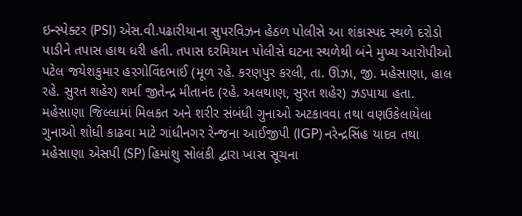ઇન્સ્પેક્ટર (PSI) એસ.વી.પઢારીયાના સુપરવિઝન હેઠળ પોલીસે આ શંકાસ્પદ સ્થળે દરોડો પાડીને તપાસ હાથ ધરી હતી. તપાસ દરમિયાન પોલીસે ઘટના સ્થળેથી બંને મુખ્ય આરોપીઓ પટેલ જયેશકુમાર હરગોવિંદભાઈ (મૂળ રહે. કરણપુર કરલી, તા. ઊંઝા, જી. મહેસાણા, હાલ રહે. સુરત શહેર) શર્મા જીતેન્દ્ર મીતાનંદ (રહે. અલથાણ, સુરત શહેર) ઝડપાયા હતા.
મહેસાણા જિલ્લામાં મિલકત અને શરીર સંબંધી ગુનાઓ અટકાવવા તથા વણઉકેલાયેલા ગુનાઓ શોધી કાઢવા માટે ગાંધીનગર રેન્જના આઈજીપી (IGP) નરેન્દ્રસિંહ યાદવ તથા મહેસાણા એસપી (SP) હિમાંશુ સોલંકી દ્વારા ખાસ સૂચના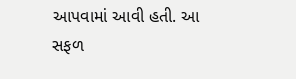આપવામાં આવી હતી. આ સફળ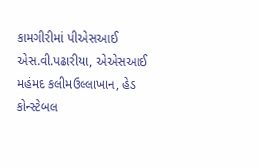કામગીરીમાં પીએસઆઈ એસ.વી.પઢારીયા, એએસઆઈ મહંમદ કલીમઉલ્લાખાન, હેડ કોન્સ્ટેબલ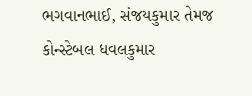ભગવાનભાઈ, સંજયકુમાર તેમજ કોન્સ્ટેબલ ધવલકુમાર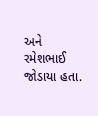અને રમેશભાઈ જોડાયા હતા.